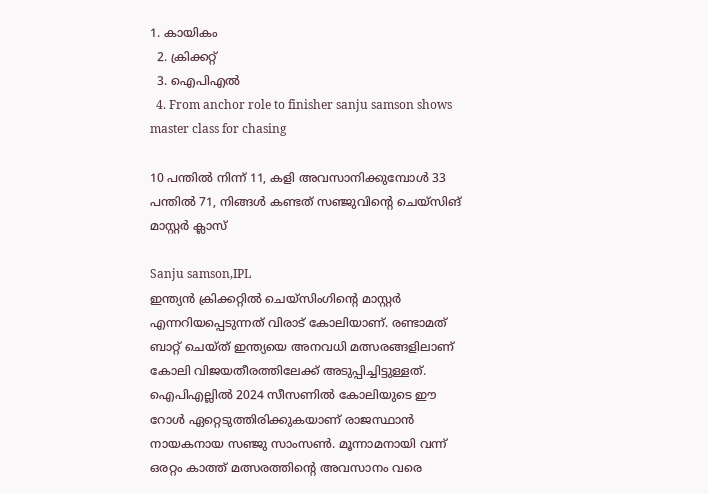1. കായികം
  2. ക്രിക്കറ്റ്‌
  3. ഐപിഎല്‍
  4. From anchor role to finisher sanju samson shows master class for chasing

10 പന്തിൽ നിന്ന് 11, കളി അവസാനിക്കുമ്പോൾ 33 പന്തിൽ 71, നിങ്ങൾ കണ്ടത് സഞ്ജുവിന്റെ ചെയ്‌സിങ് മാസ്റ്റര്‍ ക്ലാസ്

Sanju samson,IPL
ഇന്ത്യന്‍ ക്രിക്കറ്റില്‍ ചെയ്‌സിംഗിന്റെ മാസ്റ്റര്‍ എന്നറിയപ്പെടുന്നത് വിരാട് കോലിയാണ്. രണ്ടാമത് ബാറ്റ് ചെയ്ത് ഇന്ത്യയെ അനവധി മത്സരങ്ങളിലാണ് കോലി വിജയതീരത്തിലേക്ക് അടുപ്പിച്ചിട്ടുള്ളത്. ഐപിഎല്ലില്‍ 2024 സീസണില്‍ കോലിയുടെ ഈ റോള്‍ ഏറ്റെടുത്തിരിക്കുകയാണ് രാജസ്ഥാന്‍ നായകനായ സഞ്ജു സാംസണ്‍. മൂന്നാമനായി വന്ന് ഒരറ്റം കാത്ത് മത്സരത്തിന്റെ അവസാനം വരെ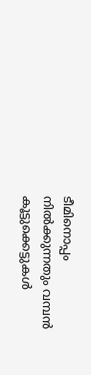ടീമിനൊപ്പം നില്‍ക്കുന്നതും വമ്പന്‍ കൂട്ടുക്കെട്ടുകള്‍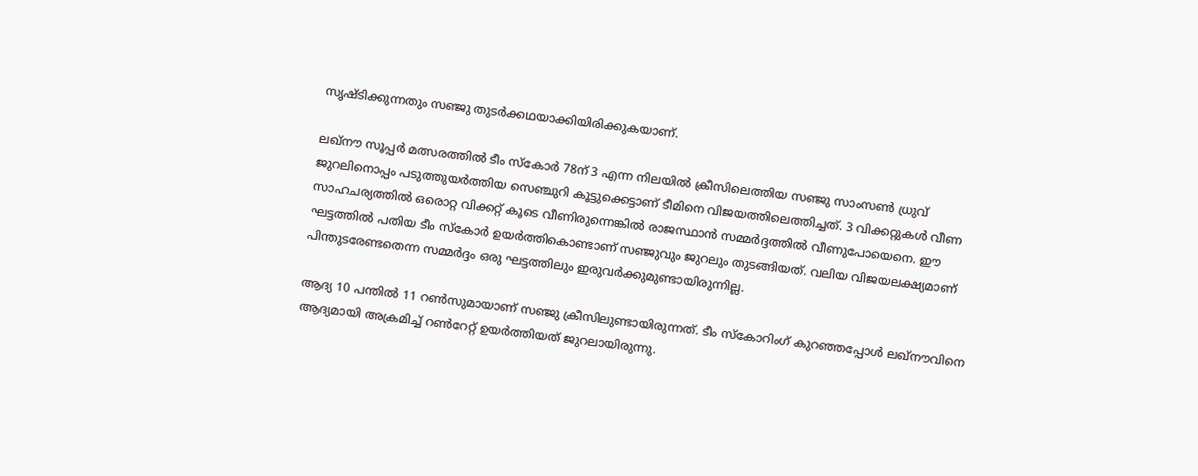സൃഷ്ടിക്കുന്നതും സഞ്ജു തുടര്‍ക്കഥയാക്കിയിരിക്കുകയാണ്.

ലഖ്‌നൗ സൂപ്പര്‍ മത്സരത്തില്‍ ടീം സ്‌കോര്‍ 78ന് 3 എന്ന നിലയില്‍ ക്രീസിലെത്തിയ സഞ്ജു സാംസണ്‍ ധ്രുവ് ജുറലിനൊപ്പം പടുത്തുയര്‍ത്തിയ സെഞ്ചുറി കൂട്ടുക്കെട്ടാണ് ടീമിനെ വിജയത്തിലെത്തിച്ചത്. 3 വിക്കറ്റുകള്‍ വീണ സാഹചര്യത്തില്‍ ഒരൊറ്റ വിക്കറ്റ് കൂടെ വീണിരുന്നെങ്കില്‍ രാജസ്ഥാന്‍ സമ്മര്‍ദ്ദത്തില്‍ വീണുപോയെനെ. ഈ ഘട്ടത്തില്‍ പതിയ ടീം സ്‌കോര്‍ ഉയര്‍ത്തികൊണ്ടാണ് സഞ്ജുവും ജുറലും തുടങ്ങിയത്. വലിയ വിജയലക്ഷ്യമാണ് പിന്തുടരേണ്ടതെന്ന സമ്മര്‍ദ്ദം ഒരു ഘട്ടത്തിലും ഇരുവര്‍ക്കുമുണ്ടായിരുന്നില്ല.

ആദ്യ 10 പന്തില്‍ 11 റണ്‍സുമായാണ് സഞ്ജു ക്രീസിലുണ്ടായിരുന്നത്. ടീം സ്‌കോറിംഗ് കുറഞ്ഞപ്പോള്‍ ലഖ്‌നൗവിനെ ആദ്യമായി അക്രമിച്ച് റണ്‍റേറ്റ് ഉയര്‍ത്തിയത് ജുറലായിരുന്നു.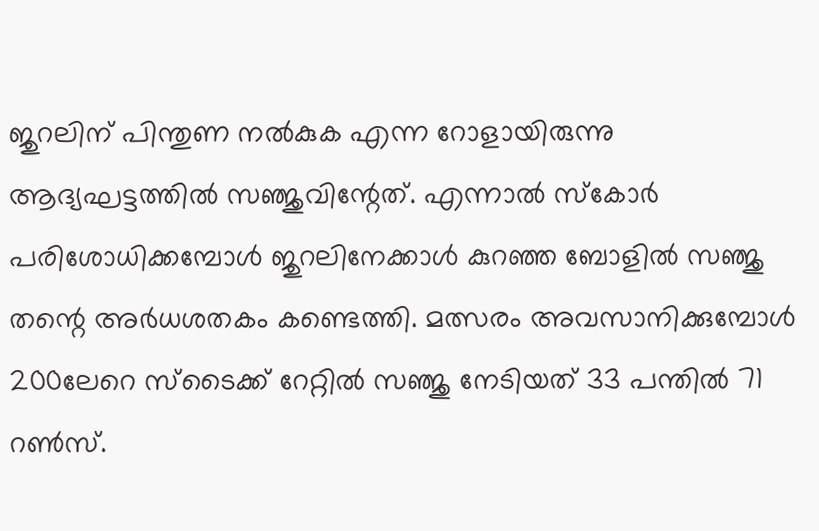ജുറലിന് പിന്തുണ നല്‍കുക എന്ന റോളായിരുന്നു ആദ്യഘട്ടത്തില്‍ സഞ്ജുവിന്റേത്. എന്നാല്‍ സ്‌കോര്‍ പരിശോധിക്കമ്പോള്‍ ജുറലിനേക്കാള്‍ കുറഞ്ഞ ബോളില്‍ സഞ്ജു തന്റെ അര്‍ധശതകം കണ്ടെത്തി. മത്സരം അവസാനിക്കുമ്പോള്‍ 200ലേറെ സ്‌ടൈക്ക് റേറ്റില്‍ സഞ്ജു നേടിയത് 33 പന്തില്‍ 71 റണ്‍സ്.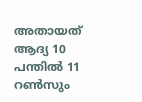അതായത് ആദ്യ 10 പന്തില്‍ 11 റണ്‍സും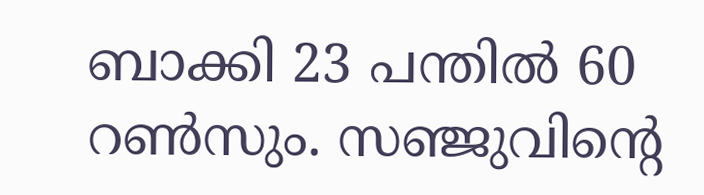ബാക്കി 23 പന്തില്‍ 60 റണ്‍സും. സഞ്ജുവിന്റെ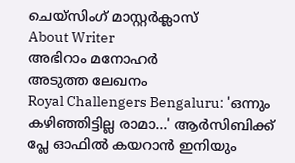ചെയ്‌സിംഗ് മാസ്റ്റര്‍ക്ലാസ്‌
About Writer
അഭിറാം മനോഹർ
അടുത്ത ലേഖനം
Royal Challengers Bengaluru: 'ഒന്നും കഴിഞ്ഞിട്ടില്ല രാമാ...' ആര്‍സിബിക്ക് പ്ലേ ഓഫില്‍ കയറാന്‍ ഇനിയും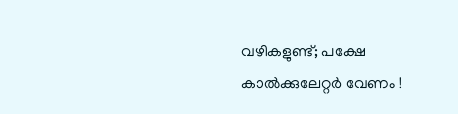വഴികളുണ്ട്; പക്ഷേ കാല്‍ക്കുലേറ്റര്‍ വേണം !